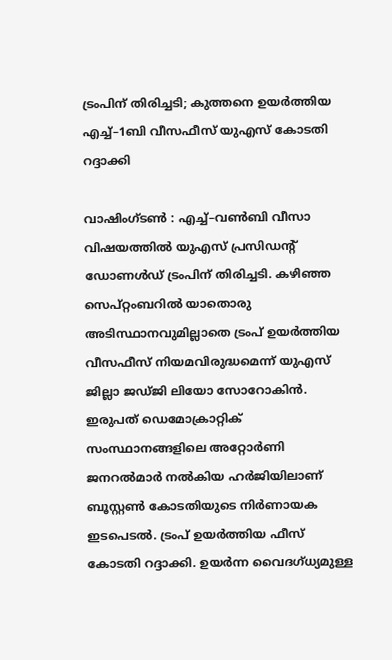ട്രംപിന് തിരിച്ചടി; കുത്തനെ ഉയര്‍ത്തിയ എച്ച്–1ബി വീസഫീസ് യുഎസ് കോടതി റദ്ദാക്കി

വാഷിംഗ്ടൺ : എച്ച്–വണ്‍ബി വീസാ വിഷയത്തില്‍ യുഎസ് പ്രസിഡന്റ് ഡോണള്‍ഡ് ട്രംപിന് തിരിച്ചടി. കഴിഞ്ഞ സെപ്റ്റംബറില്‍ യാതൊരു അടിസ്ഥാനവുമില്ലാതെ ട്രംപ് ഉയര്‍ത്തിയ വീസഫീസ് നിയമവിരുദ്ധമെന്ന് യുഎസ് ജില്ലാ ജഡ്ജി ലിയോ സോറോകിന്‍. ഇരുപത് ഡെമോക്രാറ്റിക് സംസ്ഥാനങ്ങളിലെ അറ്റോര്‍ണി ജനറല്‍മാര്‍ നല്‍കിയ ഹര്‍ജിയിലാണ് ബൂസ്റ്റണ്‍ കോടതിയുടെ നിര്‍ണായക ഇടപെടല്‍. ട്രംപ് ഉയര്‍ത്തിയ ഫീസ് കോടതി റദ്ദാക്കി. ഉയർന്ന വൈദഗ്ധ്യമുള്ള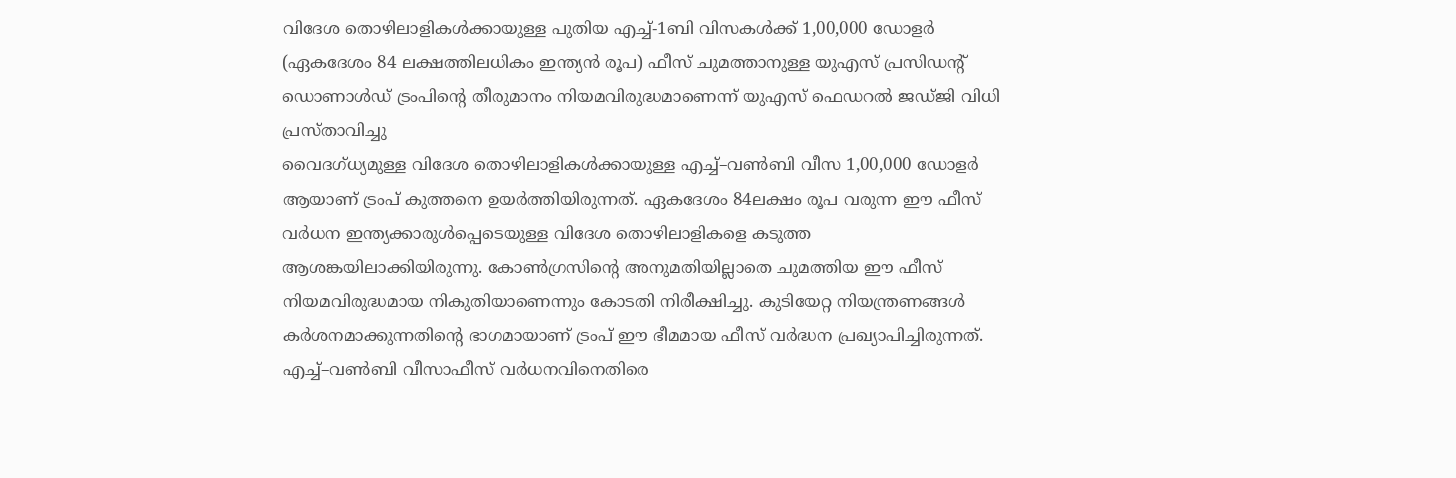വിദേശ തൊഴിലാളികൾക്കായുള്ള പുതിയ എച്ച്-1ബി വിസകൾക്ക് 1,00,000 ഡോളർ (ഏകദേശം 84 ലക്ഷത്തിലധികം ഇന്ത്യൻ രൂപ) ഫീസ് ചുമത്താനുള്ള യുഎസ് പ്രസിഡന്റ് ഡൊണാൾഡ് ട്രംപിന്റെ തീരുമാനം നിയമവിരുദ്ധമാണെന്ന് യുഎസ് ഫെഡറൽ ജഡ്ജി വിധി പ്രസ്താവിച്ചു
വൈദഗ്ധ്യമുള്ള വിദേശ തൊഴിലാളികള്‍ക്കായുള്ള എച്ച്–വണ്‍ബി വീസ 1,00,000 ഡോളർ ആയാണ് ട്രംപ് കുത്തനെ ഉയര്‍ത്തിയിരുന്നത്. ഏകദേശം 84ലക്ഷം രൂപ വരുന്ന ഈ ഫീസ് വര്‍ധന ഇന്ത്യക്കാരുള്‍പ്പെടെയുള്ള വിദേശ തൊഴിലാളികളെ കടുത്ത ആശങ്കയിലാക്കിയിരുന്നു. കോൺഗ്രസിന്റെ അനുമതിയില്ലാതെ ചുമത്തിയ ഈ ഫീസ് നിയമവിരുദ്ധമായ നികുതിയാണെന്നും കോടതി നിരീക്ഷിച്ചു. കുടിയേറ്റ നിയന്ത്രണങ്ങൾ കർശനമാക്കുന്നതിന്റെ ഭാഗമായാണ് ട്രംപ് ഈ ഭീമമായ ഫീസ് വർദ്ധന പ്രഖ്യാപിച്ചിരുന്നത്.
എച്ച്–വണ്‍ബി വീസാഫീസ് വര്‍ധനവിനെതിരെ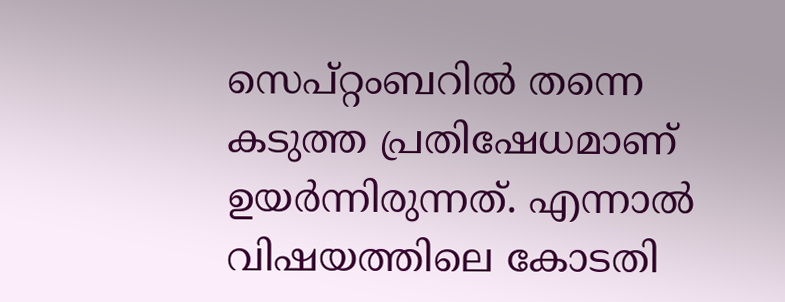സെപ്റ്റംബറില്‍ തന്നെ കടുത്ത പ്രതിഷേധമാണ് ഉയര്‍ന്നിരുന്നത്. എന്നാല്‍ വിഷയത്തിലെ കോടതി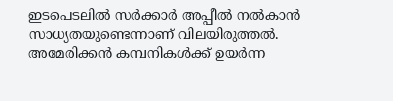ഇടപെടലില്‍ സര്‍ക്കാര്‍ അപ്പീല്‍ നല്‍കാന്‍ സാധ്യതയുണ്ടെന്നാണ് വിലയിരുത്തല്‍. അമേരിക്കൻ കമ്പനികൾക്ക് ഉയർന്ന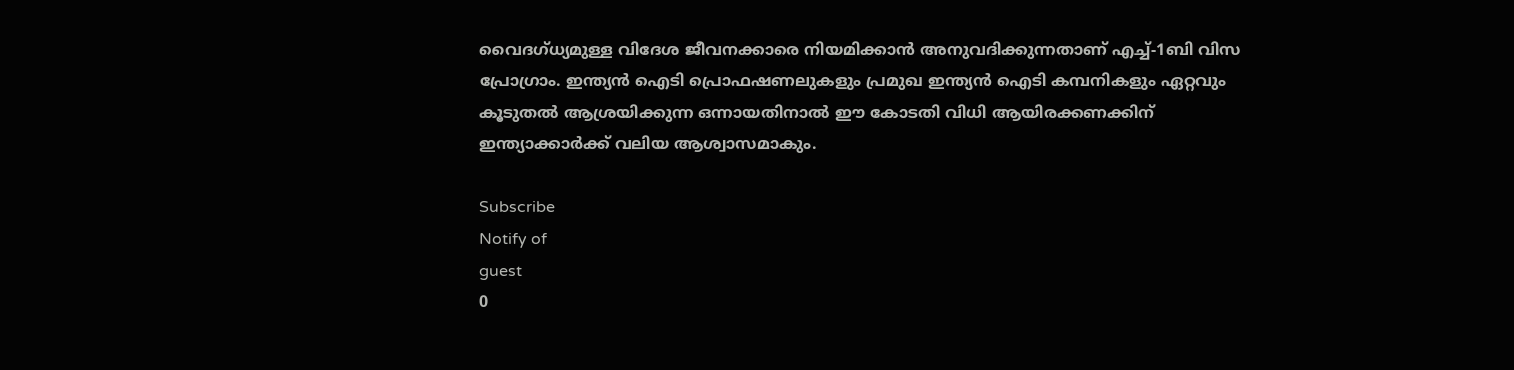വൈദഗ്ധ്യമുള്ള വിദേശ ജീവനക്കാരെ നിയമിക്കാൻ അനുവദിക്കുന്നതാണ് എച്ച്-1ബി വിസ പ്രോഗ്രാം. ഇന്ത്യൻ ഐടി പ്രൊഫഷണലുകളും പ്രമുഖ ഇന്ത്യൻ ഐടി കമ്പനികളും ഏറ്റവും കൂടുതൽ ആശ്രയിക്കുന്ന ഒന്നായതിനാൽ ഈ കോടതി വിധി ആയിരക്കണക്കിന് ഇന്ത്യാക്കാർക്ക് വലിയ ആശ്വാസമാകും.

Subscribe
Notify of
guest
0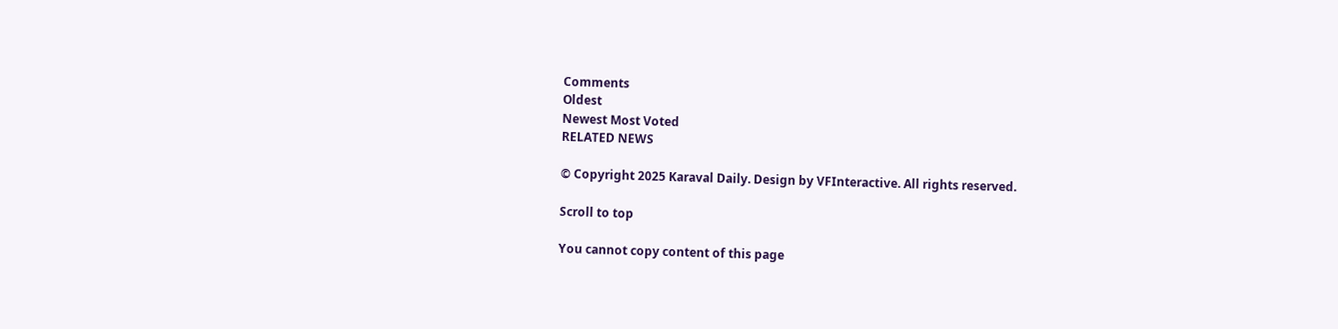Comments
Oldest
Newest Most Voted
RELATED NEWS

© Copyright 2025 Karaval Daily. Design by VFInteractive. All rights reserved.

Scroll to top

You cannot copy content of this page